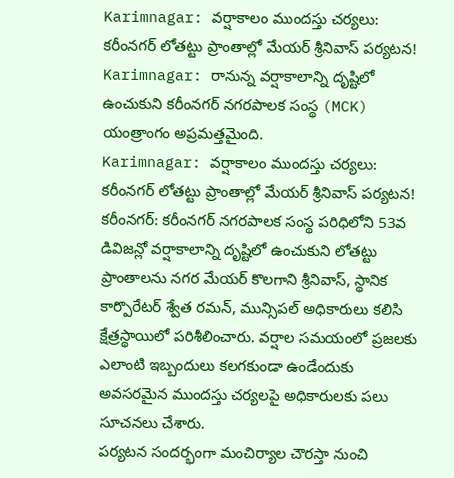Karimnagar: వర్షాకాలం ముందస్తు చర్యలు: కరీంనగర్ లోతట్టు ప్రాంతాల్లో మేయర్ శ్రీనివాస్ పర్యటన!
Karimnagar: రానున్న వర్షాకాలాన్ని దృష్టిలో ఉంచుకుని కరీంనగర్ నగరపాలక సంస్థ (MCK) యంత్రాంగం అప్రమత్తమైంది.
Karimnagar: వర్షాకాలం ముందస్తు చర్యలు: కరీంనగర్ లోతట్టు ప్రాంతాల్లో మేయర్ శ్రీనివాస్ పర్యటన!
కరీంనగర్: కరీంనగర్ నగరపాలక సంస్థ పరిధిలోని 53వ డివిజన్లో వర్షాకాలాన్ని దృష్టిలో ఉంచుకుని లోతట్టు ప్రాంతాలను నగర మేయర్ కొలగాని శ్రీనివాస్, స్థానిక కార్పొరేటర్ శ్వేత రమన్, మున్సిపల్ అధికారులు కలిసి క్షేత్రస్థాయిలో పరిశీలించారు. వర్షాల సమయంలో ప్రజలకు ఎలాంటి ఇబ్బందులు కలగకుండా ఉండేందుకు అవసరమైన ముందస్తు చర్యలపై అధికారులకు పలు సూచనలు చేశారు.
పర్యటన సందర్భంగా మంచిర్యాల చౌరస్తా నుంచి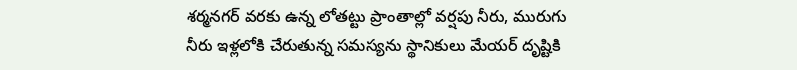శర్మనగర్ వరకు ఉన్న లోతట్టు ప్రాంతాల్లో వర్షపు నీరు, మురుగు నీరు ఇళ్లలోకి చేరుతున్న సమస్యను స్థానికులు మేయర్ దృష్టికి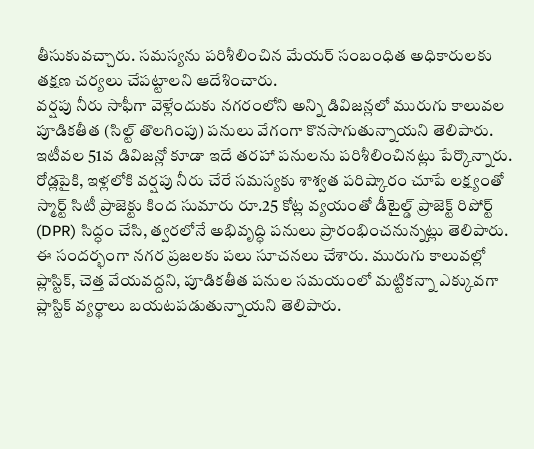తీసుకువచ్చారు. సమస్యను పరిశీలించిన మేయర్ సంబంధిత అధికారులకు తక్షణ చర్యలు చేపట్టాలని ఆదేశించారు.
వర్షపు నీరు సాఫీగా వెళ్లేందుకు నగరంలోని అన్ని డివిజన్లలో మురుగు కాలువల పూడికతీత (సిల్ట్ తొలగింపు) పనులు వేగంగా కొనసాగుతున్నాయని తెలిపారు. ఇటీవల 51వ డివిజన్లో కూడా ఇదే తరహా పనులను పరిశీలించినట్లు పేర్కొన్నారు.
రోడ్లపైకి, ఇళ్లలోకి వర్షపు నీరు చేరే సమస్యకు శాశ్వత పరిష్కారం చూపే లక్ష్యంతో స్మార్ట్ సిటీ ప్రాజెక్టు కింద సుమారు రూ.25 కోట్ల వ్యయంతో డీటైల్డ్ ప్రాజెక్ట్ రిపోర్ట్ (DPR) సిద్ధం చేసి, త్వరలోనే అభివృద్ధి పనులు ప్రారంభించనున్నట్లు తెలిపారు.
ఈ సందర్భంగా నగర ప్రజలకు పలు సూచనలు చేశారు. మురుగు కాలువల్లో ప్లాస్టిక్, చెత్త వేయవద్దని, పూడికతీత పనుల సమయంలో మట్టికన్నా ఎక్కువగా ప్లాస్టిక్ వ్యర్థాలు బయటపడుతున్నాయని తెలిపారు.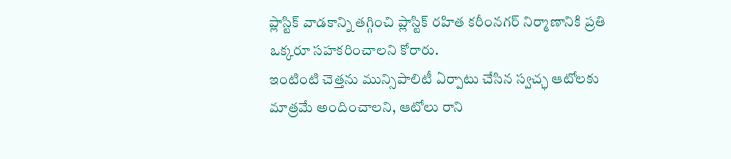ప్లాస్టిక్ వాడకాన్ని తగ్గించి ప్లాస్టిక్ రహిత కరీంనగర్ నిర్మాణానికి ప్రతి ఒక్కరూ సహకరించాలని కోరారు.
ఇంటింటి చెత్తను మున్సిపాలిటీ ఏర్పాటు చేసిన స్వచ్ఛ ఆటోలకు మాత్రమే అందించాలని, ఆటోలు రాని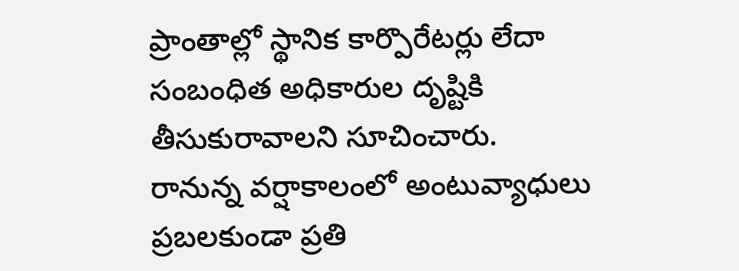ప్రాంతాల్లో స్థానిక కార్పొరేటర్లు లేదా సంబంధిత అధికారుల దృష్టికి తీసుకురావాలని సూచించారు.
రానున్న వర్షాకాలంలో అంటువ్యాధులు ప్రబలకుండా ప్రతి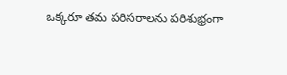ఒక్కరూ తమ పరిసరాలను పరిశుభ్రంగా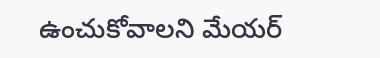ఉంచుకోవాలని మేయర్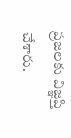ప్రజలకు విజ్ఞప్తి చేశారు.